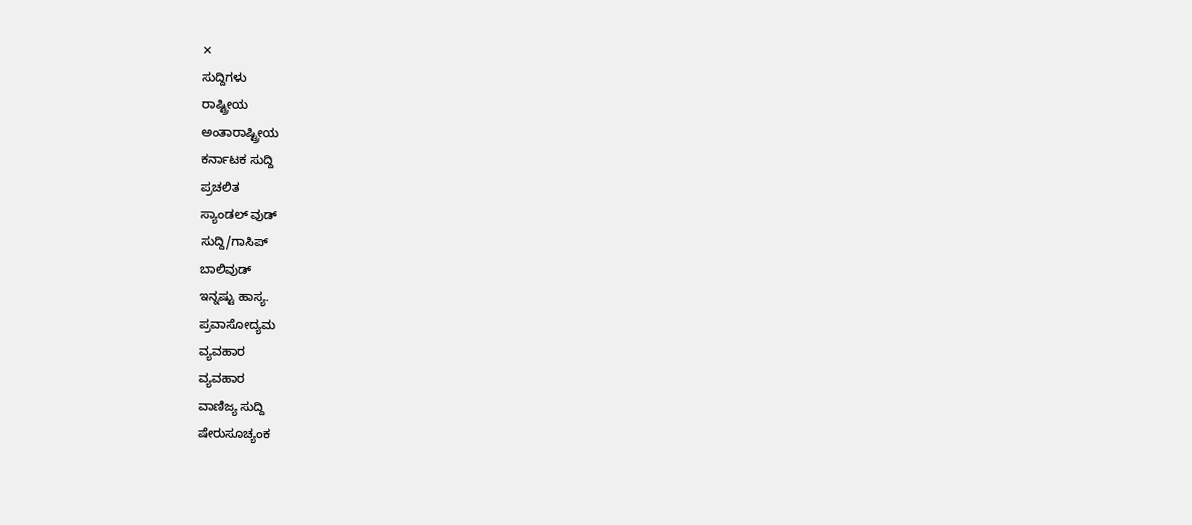✕
ಸುದ್ದಿಗಳು
ರಾಷ್ಟ್ರೀಯ
ಅಂತಾರಾಷ್ಟ್ರೀಯ
ಕರ್ನಾಟಕ ಸುದ್ದಿ
ಪ್ರಚಲಿತ
ಸ್ಯಾಂಡಲ್ ವುಡ್
ಸುದ್ದಿ/ಗಾಸಿಪ್
ಬಾಲಿವುಡ್
ಇನ್ನಷ್ಟು ಹಾಸ್ಯ.
ಪ್ರವಾಸೋದ್ಯಮ
ವ್ಯವಹಾರ
ವ್ಯವಹಾರ
ವಾಣಿಜ್ಯ ಸುದ್ದಿ
ಷೇರುಸೂಚ್ಯಂಕ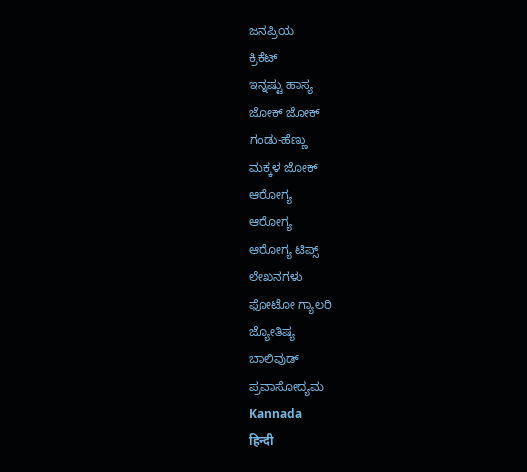ಜನಪ್ರಿಯ
ಕ್ರಿಕೆಟ್
ಇನ್ನಷ್ಟು ಹಾಸ್ಯ
ಜೋಕ್ ಜೋಕ್
ಗಂಡು-ಹೆಣ್ಣು
ಮಕ್ಕಳ ಜೋಕ್
ಆರೋಗ್ಯ
ಆರೋಗ್ಯ
ಆರೋಗ್ಯ ಟಿಪ್ಸ್
ಲೇಖನಗಳು
ಫೋಟೋ ಗ್ಯಾಲರಿ
ಜ್ಯೋತಿಷ್ಯ
ಬಾಲಿವುಡ್
ಪ್ರವಾಸೋದ್ಯಮ
Kannada
हिन्दी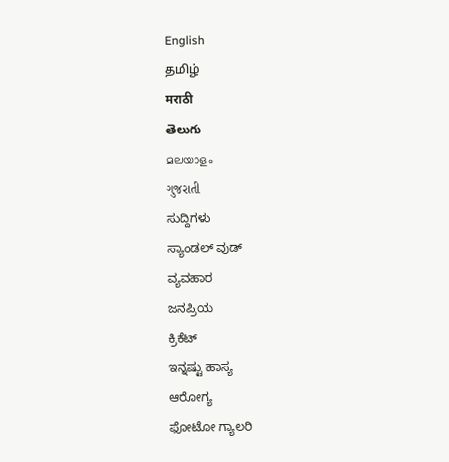English
தமிழ்
मराठी
తెలుగు
മലയാളം
ગુજરાતી
ಸುದ್ದಿಗಳು
ಸ್ಯಾಂಡಲ್ ವುಡ್
ವ್ಯವಹಾರ
ಜನಪ್ರಿಯ
ಕ್ರಿಕೆಟ್
ಇನ್ನಷ್ಟು ಹಾಸ್ಯ
ಆರೋಗ್ಯ
ಫೋಟೋ ಗ್ಯಾಲರಿ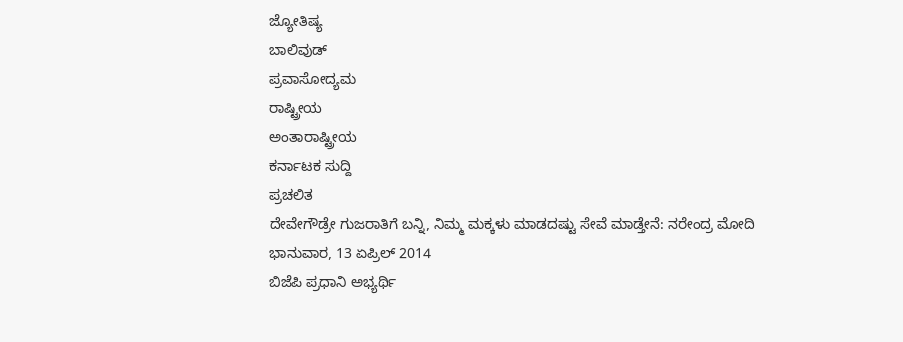ಜ್ಯೋತಿಷ್ಯ
ಬಾಲಿವುಡ್
ಪ್ರವಾಸೋದ್ಯಮ
ರಾಷ್ಟ್ರೀಯ
ಅಂತಾರಾಷ್ಟ್ರೀಯ
ಕರ್ನಾಟಕ ಸುದ್ದಿ
ಪ್ರಚಲಿತ
ದೇವೇಗೌಡ್ರೇ ಗುಜರಾತಿಗೆ ಬನ್ನಿ, ನಿಮ್ಮ ಮಕ್ಕಳು ಮಾಡದಷ್ಟು ಸೇವೆ ಮಾಡ್ತೇನೆ: ನರೇಂದ್ರ ಮೋದಿ
ಭಾನುವಾರ, 13 ಏಪ್ರಿಲ್ 2014
ಬಿಜೆಪಿ ಪ್ರಧಾನಿ ಅಭ್ಯರ್ಥಿ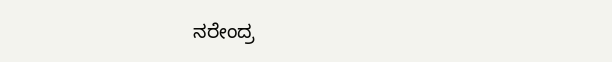ನರೇಂದ್ರ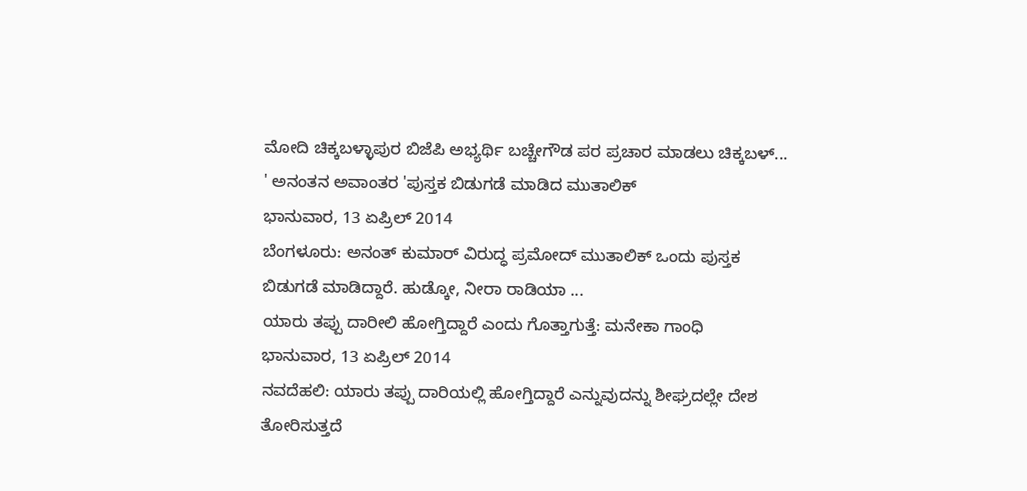ಮೋದಿ ಚಿಕ್ಕಬಳ್ಳಾಪುರ ಬಿಜೆಪಿ ಅಭ್ಯರ್ಥಿ ಬಚ್ಚೇಗೌಡ ಪರ ಪ್ರಚಾರ ಮಾಡಲು ಚಿಕ್ಕಬಳ್...
' ಅನಂತನ ಅವಾಂತರ 'ಪುಸ್ತಕ ಬಿಡುಗಡೆ ಮಾಡಿದ ಮುತಾಲಿಕ್
ಭಾನುವಾರ, 13 ಏಪ್ರಿಲ್ 2014
ಬೆಂಗಳೂರು: ಅನಂತ್ ಕುಮಾರ್ ವಿರುದ್ಧ ಪ್ರಮೋದ್ ಮುತಾಲಿಕ್ ಒಂದು ಪುಸ್ತಕ ಬಿಡುಗಡೆ ಮಾಡಿದ್ದಾರೆ. ಹುಡ್ಕೋ, ನೀರಾ ರಾಡಿಯಾ ...
ಯಾರು ತಪ್ಪು ದಾರೀಲಿ ಹೋಗ್ತಿದ್ದಾರೆ ಎಂದು ಗೊತ್ತಾಗುತ್ತೆ: ಮನೇಕಾ ಗಾಂಧಿ
ಭಾನುವಾರ, 13 ಏಪ್ರಿಲ್ 2014
ನವದೆಹಲಿ: ಯಾರು ತಪ್ಪು ದಾರಿಯಲ್ಲಿ ಹೋಗ್ತಿದ್ದಾರೆ ಎನ್ನುವುದನ್ನು ಶೀಘ್ರದಲ್ಲೇ ದೇಶ ತೋರಿಸುತ್ತದೆ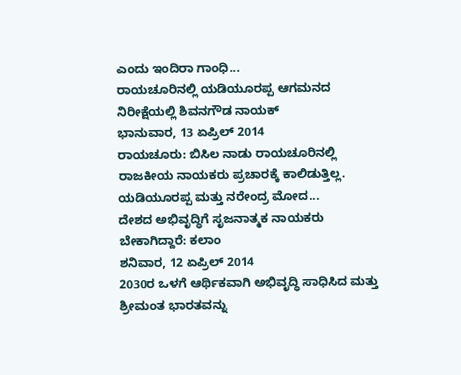ಎಂದು ಇಂದಿರಾ ಗಾಂಧಿ...
ರಾಯಚೂರಿನಲ್ಲಿ ಯಡಿಯೂರಪ್ಪ ಆಗಮನದ ನಿರೀಕ್ಷೆಯಲ್ಲಿ ಶಿವನಗೌಡ ನಾಯಕ್
ಭಾನುವಾರ, 13 ಏಪ್ರಿಲ್ 2014
ರಾಯಚೂರು: ಬಿಸಿಲ ನಾಡು ರಾಯಚೂರಿನಲ್ಲಿ ರಾಜಕೀಯ ನಾಯಕರು ಪ್ರಚಾರಕ್ಕೆ ಕಾಲಿಡುತ್ತಿಲ್ಲ. ಯಡಿಯೂರಪ್ಪ ಮತ್ತು ನರೇಂದ್ರ ಮೋದ...
ದೇಶದ ಅಭಿವೃದ್ಧಿಗೆ ಸೃಜನಾತ್ಮಕ ನಾಯಕರು ಬೇಕಾಗಿದ್ದಾರೆ: ಕಲಾಂ
ಶನಿವಾರ, 12 ಏಪ್ರಿಲ್ 2014
2030ರ ಒಳಗೆ ಆರ್ಥಿಕವಾಗಿ ಅಭಿವೃದ್ಧಿ ಸಾಧಿಸಿದ ಮತ್ತು ಶ್ರೀಮಂತ ಭಾರತವನ್ನು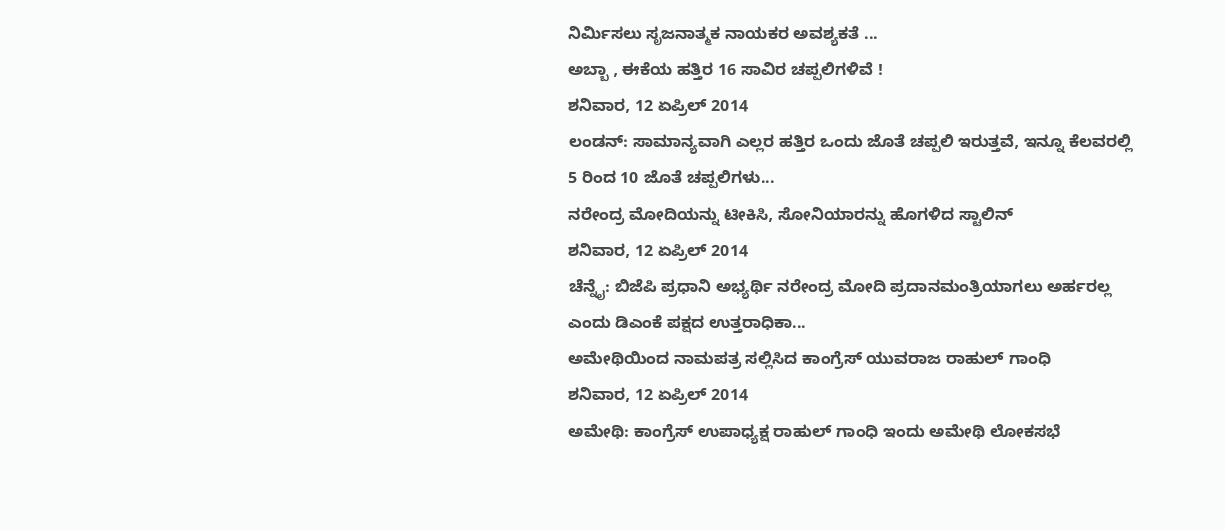ನಿರ್ಮಿಸಲು ಸೃಜನಾತ್ಮಕ ನಾಯಕರ ಅವಶ್ಯಕತೆ ...
ಅಬ್ಬಾ , ಈಕೆಯ ಹತ್ತಿರ 16 ಸಾವಿರ ಚಪ್ಪಲಿಗಳಿವೆ !
ಶನಿವಾರ, 12 ಏಪ್ರಿಲ್ 2014
ಲಂಡನ್: ಸಾಮಾನ್ಯವಾಗಿ ಎಲ್ಲರ ಹತ್ತಿರ ಒಂದು ಜೊತೆ ಚಪ್ಪಲಿ ಇರುತ್ತವೆ, ಇನ್ನೂ ಕೆಲವರಲ್ಲಿ 5 ರಿಂದ 10 ಜೊತೆ ಚಪ್ಪಲಿಗಳು...
ನರೇಂದ್ರ ಮೋದಿಯನ್ನು ಟೀಕಿಸಿ, ಸೋನಿಯಾರನ್ನು ಹೊಗಳಿದ ಸ್ಟಾಲಿನ್
ಶನಿವಾರ, 12 ಏಪ್ರಿಲ್ 2014
ಚೆನ್ನೈ: ಬಿಜೆಪಿ ಪ್ರಧಾನಿ ಅಭ್ಯರ್ಥಿ ನರೇಂದ್ರ ಮೋದಿ ಪ್ರದಾನಮಂತ್ರಿಯಾಗಲು ಅರ್ಹರಲ್ಲ ಎಂದು ಡಿಎಂಕೆ ಪಕ್ಷದ ಉತ್ತರಾಧಿಕಾ...
ಅಮೇಥಿಯಿಂದ ನಾಮಪತ್ರ ಸಲ್ಲಿಸಿದ ಕಾಂಗ್ರೆಸ್ ಯುವರಾಜ ರಾಹುಲ್ ಗಾಂಧಿ
ಶನಿವಾರ, 12 ಏಪ್ರಿಲ್ 2014
ಅಮೇಥಿ: ಕಾಂಗ್ರೆಸ್ ಉಪಾಧ್ಯಕ್ಷ ರಾಹುಲ್ ಗಾಂಧಿ ಇಂದು ಅಮೇಥಿ ಲೋಕಸಭೆ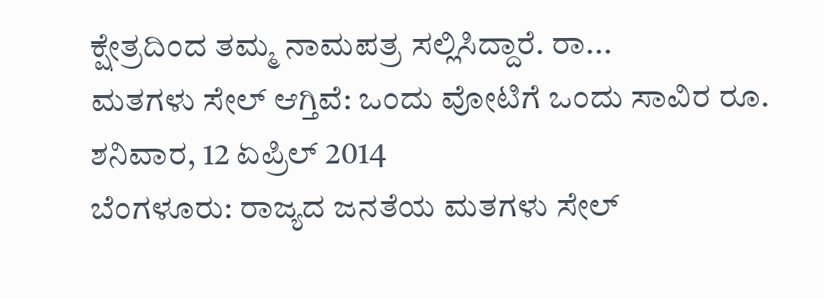ಕ್ಷೇತ್ರದಿಂದ ತಮ್ಮ ನಾಮಪತ್ರ ಸಲ್ಲಿಸಿದ್ದಾರೆ. ರಾ...
ಮತಗಳು ಸೇಲ್ ಆಗ್ತಿವೆ: ಒಂದು ವೋಟಿಗೆ ಒಂದು ಸಾವಿರ ರೂ.
ಶನಿವಾರ, 12 ಏಪ್ರಿಲ್ 2014
ಬೆಂಗಳೂರು: ರಾಜ್ಯದ ಜನತೆಯ ಮತಗಳು ಸೇಲ್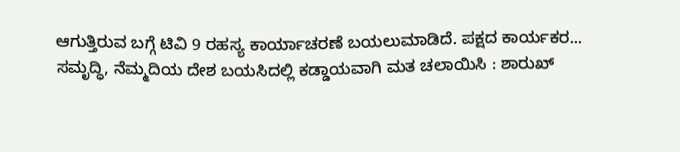ಆಗುತ್ತಿರುವ ಬಗ್ಗೆ ಟಿವಿ 9 ರಹಸ್ಯ ಕಾರ್ಯಾಚರಣೆ ಬಯಲುಮಾಡಿದೆ. ಪಕ್ಷದ ಕಾರ್ಯಕರ...
ಸಮೃದ್ಧಿ, ನೆಮ್ಮದಿಯ ದೇಶ ಬಯಸಿದಲ್ಲಿ ಕಡ್ಡಾಯವಾಗಿ ಮತ ಚಲಾಯಿಸಿ : ಶಾರುಖ್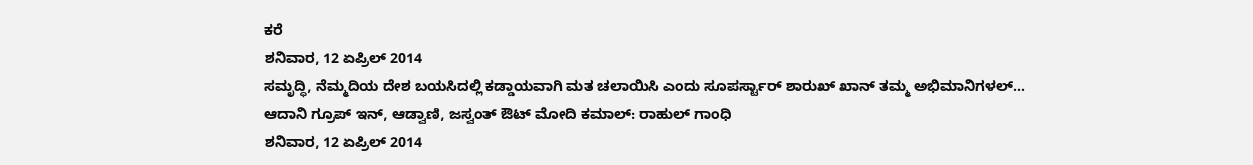ಕರೆ
ಶನಿವಾರ, 12 ಏಪ್ರಿಲ್ 2014
ಸಮೃದ್ಧಿ, ನೆಮ್ಮದಿಯ ದೇಶ ಬಯಸಿದಲ್ಲಿ ಕಡ್ಡಾಯವಾಗಿ ಮತ ಚಲಾಯಿಸಿ ಎಂದು ಸೂಪರ್ಸ್ಟಾರ್ ಶಾರುಖ್ ಖಾನ್ ತಮ್ಮ ಅಭಿಮಾನಿಗಳಲ್...
ಆದಾನಿ ಗ್ರೂಪ್ ಇನ್, ಆಡ್ವಾಣಿ, ಜಸ್ವಂತ್ ಔಟ್ ಮೋದಿ ಕಮಾಲ್: ರಾಹುಲ್ ಗಾಂಧಿ
ಶನಿವಾರ, 12 ಏಪ್ರಿಲ್ 2014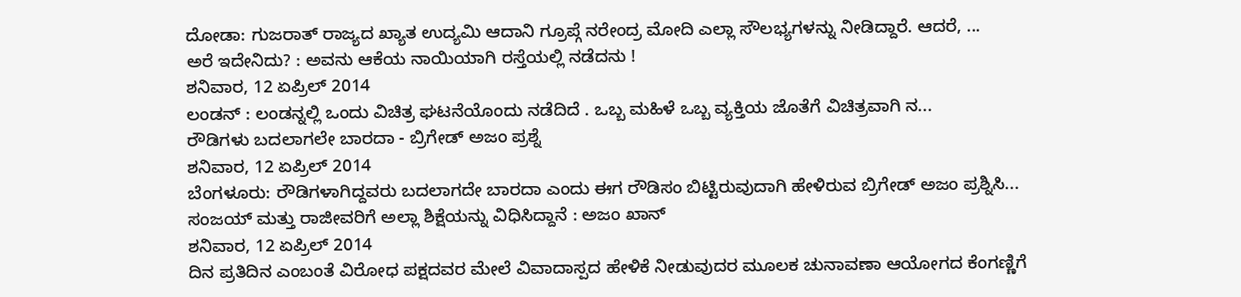ದೋಡಾ: ಗುಜರಾತ್ ರಾಜ್ಯದ ಖ್ಯಾತ ಉದ್ಯಮಿ ಆದಾನಿ ಗ್ರೂಪ್ಗೆ ನರೇಂದ್ರ ಮೋದಿ ಎಲ್ಲಾ ಸೌಲಭ್ಯಗಳನ್ನು ನೀಡಿದ್ದಾರೆ. ಆದರೆ, ...
ಅರೆ ಇದೇನಿದು? : ಅವನು ಆಕೆಯ ನಾಯಿಯಾಗಿ ರಸ್ತೆಯಲ್ಲಿ ನಡೆದನು !
ಶನಿವಾರ, 12 ಏಪ್ರಿಲ್ 2014
ಲಂಡನ್ : ಲಂಡನ್ನಲ್ಲಿ ಒಂದು ವಿಚಿತ್ರ ಘಟನೆಯೊಂದು ನಡೆದಿದೆ . ಒಬ್ಬ ಮಹಿಳೆ ಒಬ್ಬ ವ್ಯಕ್ತಿಯ ಜೊತೆಗೆ ವಿಚಿತ್ರವಾಗಿ ನ...
ರೌಡಿಗಳು ಬದಲಾಗಲೇ ಬಾರದಾ - ಬ್ರಿಗೇಡ್ ಅಜಂ ಪ್ರಶ್ನೆ
ಶನಿವಾರ, 12 ಏಪ್ರಿಲ್ 2014
ಬೆಂಗಳೂರು: ರೌಡಿಗಳಾಗಿದ್ದವರು ಬದಲಾಗದೇ ಬಾರದಾ ಎಂದು ಈಗ ರೌಡಿಸಂ ಬಿಟ್ಟಿರುವುದಾಗಿ ಹೇಳಿರುವ ಬ್ರಿಗೇಡ್ ಅಜಂ ಪ್ರಶ್ನಿಸಿ...
ಸಂಜಯ್ ಮತ್ತು ರಾಜೀವರಿಗೆ ಅಲ್ಲಾ ಶಿಕ್ಷೆಯನ್ನು ವಿಧಿಸಿದ್ದಾನೆ : ಅಜಂ ಖಾನ್
ಶನಿವಾರ, 12 ಏಪ್ರಿಲ್ 2014
ದಿನ ಪ್ರತಿದಿನ ಎಂಬಂತೆ ವಿರೋಧ ಪಕ್ಷದವರ ಮೇಲೆ ವಿವಾದಾಸ್ಪದ ಹೇಳಿಕೆ ನೀಡುವುದರ ಮೂಲಕ ಚುನಾವಣಾ ಆಯೋಗದ ಕೆಂಗಣ್ಣಿಗೆ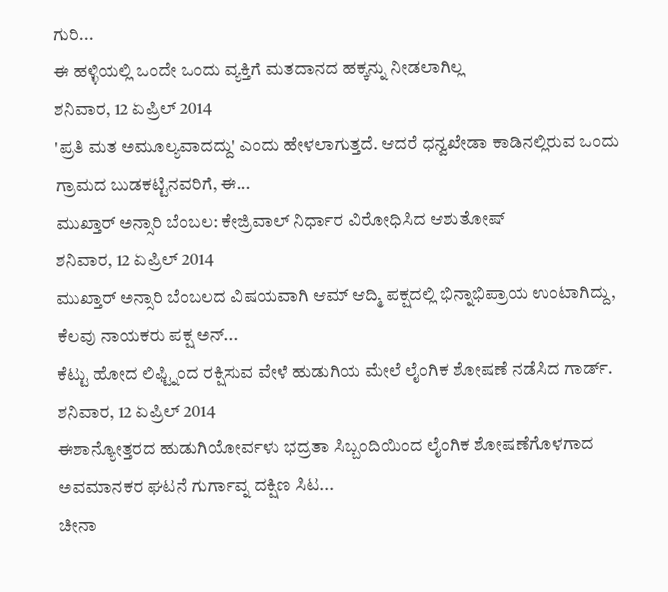ಗುರಿ...
ಈ ಹಳ್ಳಿಯಲ್ಲಿ ಒಂದೇ ಒಂದು ವ್ಯಕ್ತಿಗೆ ಮತದಾನದ ಹಕ್ಕನ್ನು ನೀಡಲಾಗಿಲ್ಲ
ಶನಿವಾರ, 12 ಏಪ್ರಿಲ್ 2014
'ಪ್ರತಿ ಮತ ಅಮೂಲ್ಯವಾದದ್ದು' ಎಂದು ಹೇಳಲಾಗುತ್ತದೆ. ಆದರೆ ಧನ್ವಖೇಡಾ ಕಾಡಿನಲ್ಲಿರುವ ಒಂದು ಗ್ರಾಮದ ಬುಡಕಟ್ಟಿನವರಿಗೆ, ಈ...
ಮುಖ್ತಾರ್ ಅನ್ಸಾರಿ ಬೆಂಬಲ: ಕೇಜ್ರಿವಾಲ್ ನಿರ್ಧಾರ ವಿರೋಧಿಸಿದ ಆಶುತೋಷ್
ಶನಿವಾರ, 12 ಏಪ್ರಿಲ್ 2014
ಮುಖ್ತಾರ್ ಅನ್ಸಾರಿ ಬೆಂಬಲದ ವಿಷಯವಾಗಿ ಆಮ್ ಆದ್ಮಿ ಪಕ್ಷದಲ್ಲಿ ಭಿನ್ನಾಭಿಪ್ರಾಯ ಉಂಟಾಗಿದ್ದು, ಕೆಲವು ನಾಯಕರು ಪಕ್ಷ ಅನ್...
ಕೆಟ್ಟು ಹೋದ ಲಿಫ್ಟ್ನಿಂದ ರಕ್ಷಿಸುವ ವೇಳೆ ಹುಡುಗಿಯ ಮೇಲೆ ಲೈಂಗಿಕ ಶೋಷಣೆ ನಡೆಸಿದ ಗಾರ್ಡ್.
ಶನಿವಾರ, 12 ಏಪ್ರಿಲ್ 2014
ಈಶಾನ್ಯೋತ್ತರದ ಹುಡುಗಿಯೋರ್ವಳು ಭದ್ರತಾ ಸಿಬ್ಬಂದಿಯಿಂದ ಲೈಂಗಿಕ ಶೋಷಣೆಗೊಳಗಾದ ಅವಮಾನಕರ ಘಟನೆ ಗುರ್ಗಾವ್ನ ದಕ್ಷಿಣ ಸಿಟ...
ಚೀನಾ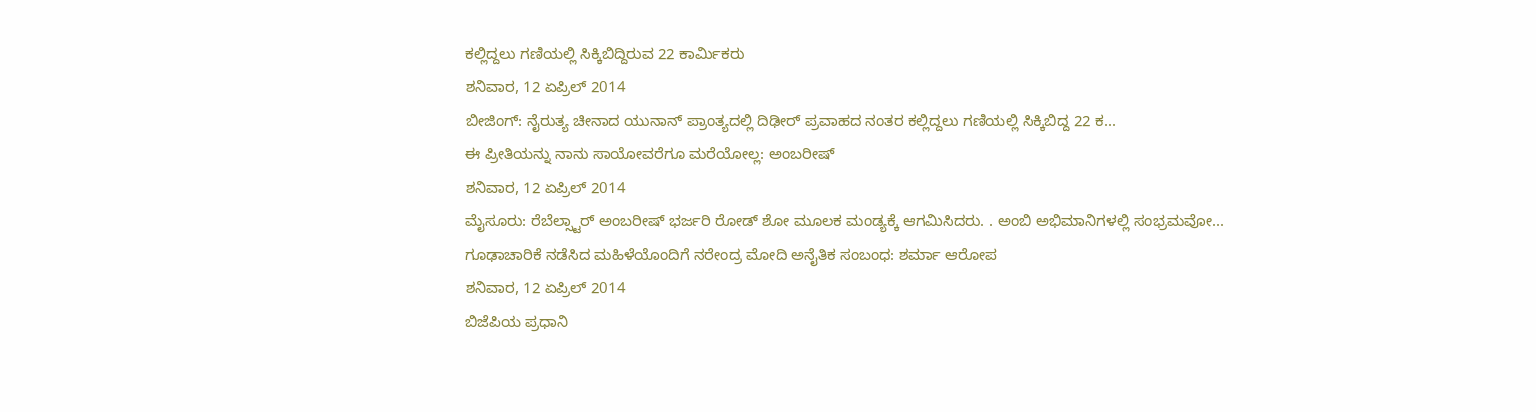ಕಲ್ಲಿದ್ದಲು ಗಣಿಯಲ್ಲಿ ಸಿಕ್ಕಿಬಿದ್ದಿರುವ 22 ಕಾರ್ಮಿಕರು
ಶನಿವಾರ, 12 ಏಪ್ರಿಲ್ 2014
ಬೀಜಿಂಗ್: ನೈರುತ್ಯ ಚೀನಾದ ಯುನಾನ್ ಪ್ರಾಂತ್ಯದಲ್ಲಿ ದಿಢೀರ್ ಪ್ರವಾಹದ ನಂತರ ಕಲ್ಲಿದ್ದಲು ಗಣಿಯಲ್ಲಿ ಸಿಕ್ಕಿಬಿದ್ದ 22 ಕ...
ಈ ಪ್ರೀತಿಯನ್ನು ನಾನು ಸಾಯೋವರೆಗೂ ಮರೆಯೋಲ್ಲ: ಅಂಬರೀಷ್
ಶನಿವಾರ, 12 ಏಪ್ರಿಲ್ 2014
ಮೈಸೂರು: ರೆಬೆಲ್ಸ್ಟಾರ್ ಅಂಬರೀಷ್ ಭರ್ಜರಿ ರೋಡ್ ಶೋ ಮೂಲಕ ಮಂಡ್ಯಕ್ಕೆ ಆಗಮಿಸಿದರು. . ಅಂಬಿ ಅಭಿಮಾನಿಗಳಲ್ಲಿ ಸಂಭ್ರಮವೋ...
ಗೂಢಾಚಾರಿಕೆ ನಡೆಸಿದ ಮಹಿಳೆಯೊಂದಿಗೆ ನರೇಂದ್ರ ಮೋದಿ ಅನೈತಿಕ ಸಂಬಂಧ: ಶರ್ಮಾ ಆರೋಪ
ಶನಿವಾರ, 12 ಏಪ್ರಿಲ್ 2014
ಬಿಜೆಪಿಯ ಪ್ರಧಾನಿ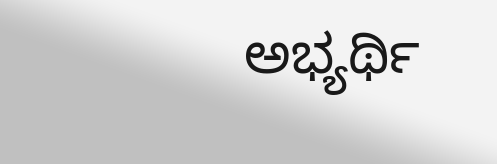ಅಭ್ಯರ್ಥಿ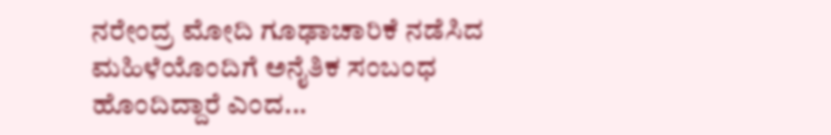ನರೇಂದ್ರ ಮೋದಿ ಗೂಢಾಚಾರಿಕೆ ನಡೆಸಿದ ಮಹಿಳೆಯೊಂದಿಗೆ ಅನೈತಿಕ ಸಂಬಂಧ ಹೊಂದಿದ್ದಾರೆ ಎಂದ...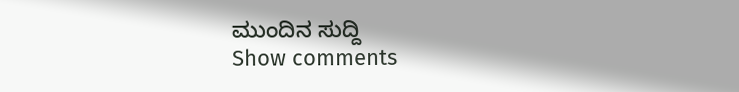ಮುಂದಿನ ಸುದ್ದಿ
Show comments